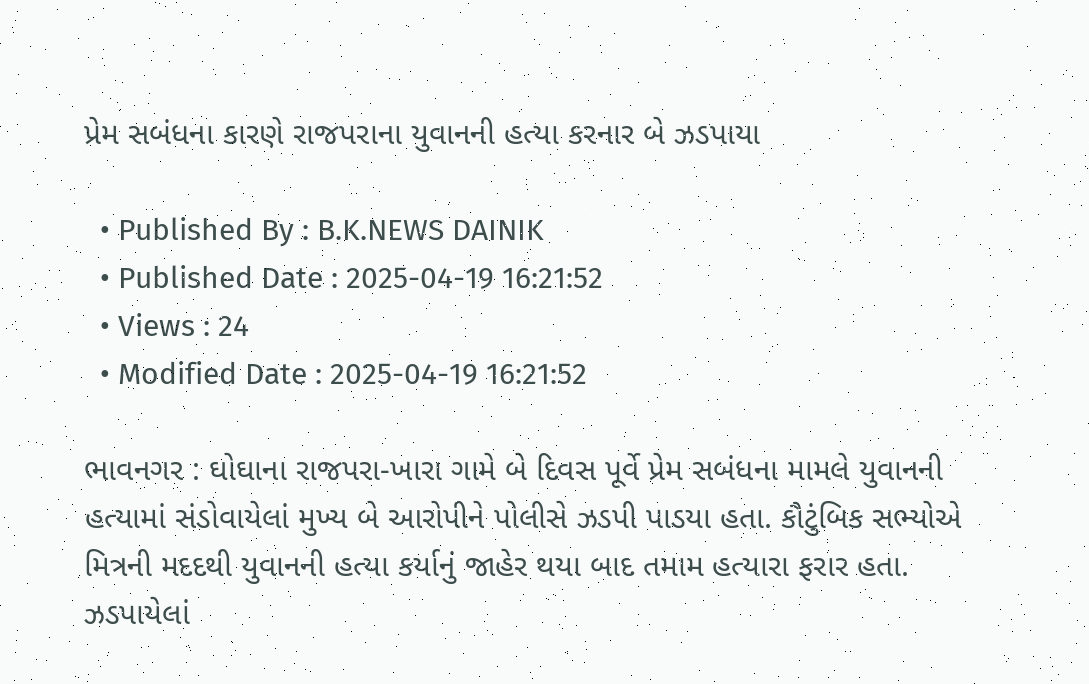પ્રેમ સબંધના કારણે રાજપરાના યુવાનની હત્યા કરનાર બે ઝડપાયા

  • Published By : B.K.NEWS DAINIK
  • Published Date : 2025-04-19 16:21:52
  • Views : 24
  • Modified Date : 2025-04-19 16:21:52

ભાવનગર : ઘોઘાના રાજપરા-ખારા ગામે બે દિવસ પૂર્વે પ્રેમ સબંધના મામલે યુવાનની હત્યામાં સંડોવાયેલાં મુખ્ય બે આરોપીને પોલીસે ઝડપી પાડયા હતા. કૌટુંબિક સભ્યોએ મિત્રની મદદથી યુવાનની હત્યા કર્યાનું જાહેર થયા બાદ તમામ હત્યારા ફરાર હતા. ઝડપાયેલાં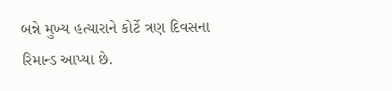બન્ને મુખ્ય હત્યારાને કોર્ટે ત્રણ દિવસના રિમાન્ડ આપ્યા છે.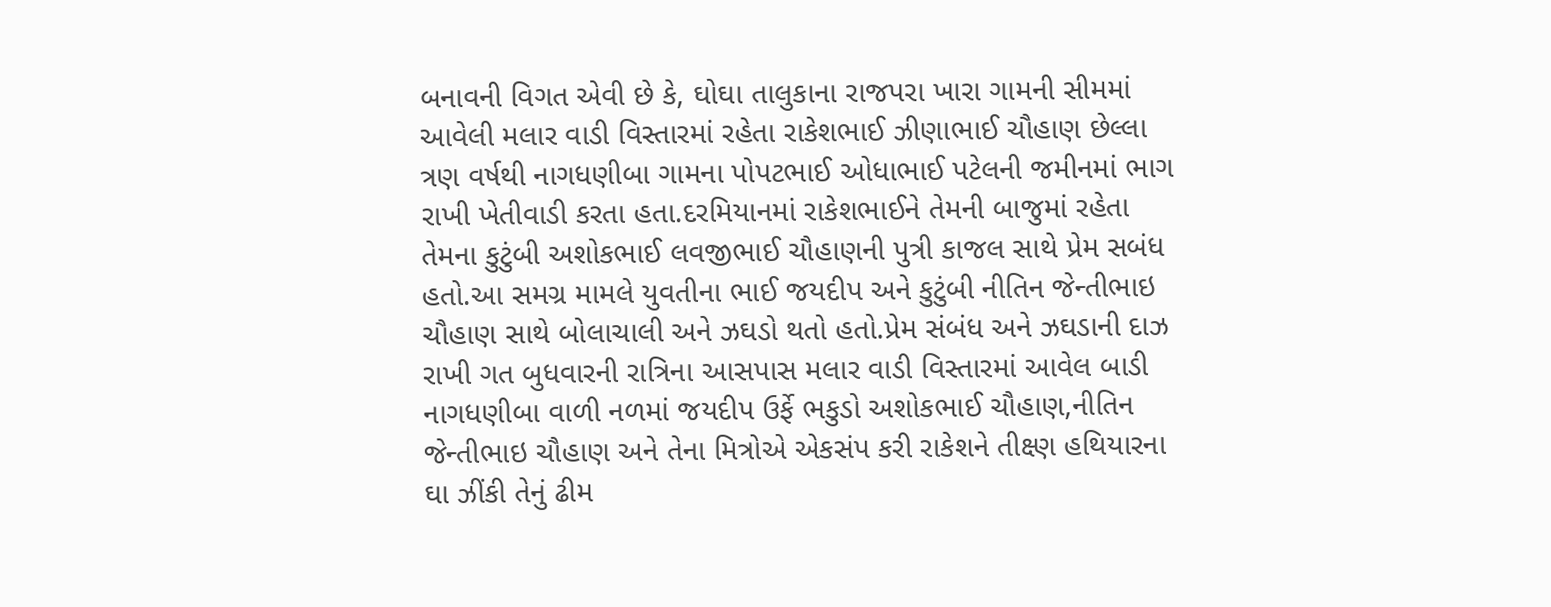બનાવની વિગત એવી છે કે, ઘોઘા તાલુકાના રાજપરા ખારા ગામની સીમમાં આવેલી મલાર વાડી વિસ્તારમાં રહેતા રાકેશભાઈ ઝીણાભાઈ ચૌહાણ છેલ્લા ત્રણ વર્ષથી નાગધણીબા ગામના પોપટભાઈ ઓધાભાઈ પટેલની જમીનમાં ભાગ રાખી ખેતીવાડી કરતા હતા.દરમિયાનમાં રાકેશભાઈને તેમની બાજુમાં રહેતા તેમના કુટુંબી અશોકભાઈ લવજીભાઈ ચૌહાણની પુત્રી કાજલ સાથે પ્રેમ સબંધ હતો.આ સમગ્ર મામલે યુવતીના ભાઈ જયદીપ અને કુટુંબી નીતિન જેન્તીભાઇ ચૌહાણ સાથે બોલાચાલી અને ઝઘડો થતો હતો.પ્રેમ સંબંધ અને ઝઘડાની દાઝ રાખી ગત બુધવારની રાત્રિના આસપાસ મલાર વાડી વિસ્તારમાં આવેલ બાડી નાગધણીબા વાળી નળમાં જયદીપ ઉર્ફે ભકુડો અશોકભાઈ ચૌહાણ,નીતિન જેન્તીભાઇ ચૌહાણ અને તેના મિત્રોએ એકસંપ કરી રાકેશને તીક્ષ્ણ હથિયારના ઘા ઝીંકી તેનું ઢીમ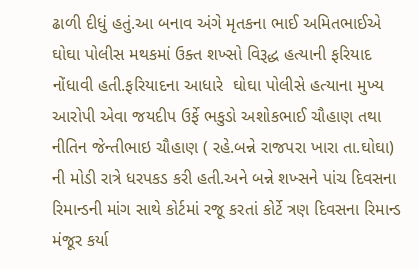ઢાળી દીધું હતું.આ બનાવ અંગે મૃતકના ભાઈ અમિતભાઈએ ઘોઘા પોલીસ મથકમાં ઉક્ત શખ્સો વિરૂદ્ધ હત્યાની ફરિયાદ નોંધાવી હતી.ફરિયાદના આધારે  ઘોઘા પોલીસે હત્યાના મુખ્ય આરોપી એવા જયદીપ ઉર્ફે ભકુડો અશોકભાઈ ચૌહાણ તથા નીતિન જેન્તીભાઇ ચૌહાણ ( રહે.બન્ને રાજપરા ખારા તા.ઘોઘા) ની મોડી રાત્રે ધરપકડ કરી હતી.અને બન્ને શખ્સને પાંચ દિવસના રિમાન્ડની માંગ સાથે કોર્ટમાં રજૂ કરતાં કોર્ટે ત્રણ દિવસના રિમાન્ડ મંજૂર કર્યા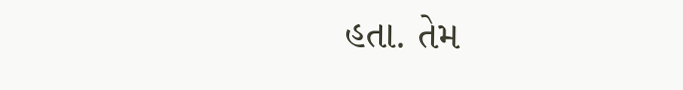હતા. તેમ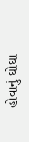હોવાનું ઘોઘા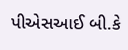પીએસઆઈ બી.કે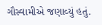ગૌસ્વામીએ જણાવ્યું હતું.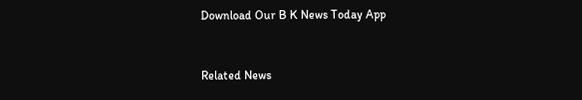Download Our B K News Today App



Related News